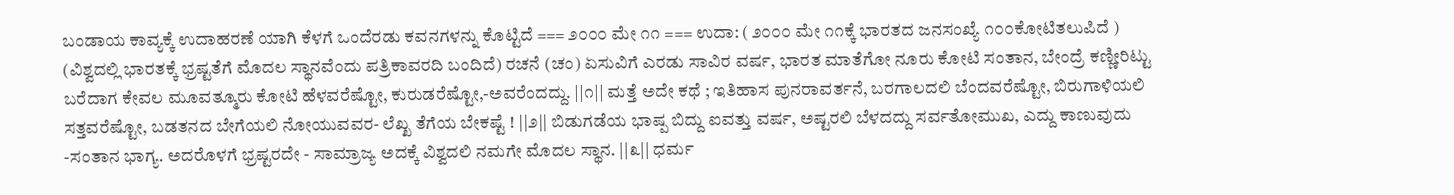ಬಂಡಾಯ ಕಾವ್ಯಕ್ಕೆ ಉದಾಹರಣೆ ಯಾಗಿ ಕೆಳಗೆ ಒಂದೆರಡು ಕವನಗಳನ್ನು ಕೊಟ್ಟಿದೆ === ೨೦೦೦ ಮೇ ೧೧ === ಉದಾ: ( ೨೦೦೦ ಮೇ ೧೧ಕ್ಕೆ ಭಾರತದ ಜನಸಂಖ್ಯೆ ೧೦೦ಕೋಟಿತಲುಪಿದೆ ) (ವಿಶ್ವದಲ್ಲಿ ಭಾರತಕ್ಕೆ ಭ್ರಷ್ಟತೆಗೆ ಮೊದಲ ಸ್ಥಾನವೆಂದು ಪತ್ರಿಕಾವರದಿ ಬಂದಿದೆ) ರಚನೆ (ಚಂ) ಏಸುವಿಗೆ ಎರಡು ಸಾವಿರ ವರ್ಷ, ಭಾರತ ಮಾತೆಗೋ ನೂರು ಕೋಟಿ ಸಂತಾನ, ಬೇಂದ್ರೆ ಕಣ್ಣೀರಿಟ್ಟು ಬರೆದಾಗ ಕೇವಲ ಮೂವತ್ಮೂರು ಕೋಟಿ ಹೆಳವರೆಷ್ಟೋ, ಕುರುಡರೆಷ್ಟೋ,-ಅವರೆಂದದ್ದು. ||೧|| ಮತ್ತೆ ಅದೇ ಕಥೆ ; ಇತಿಹಾಸ ಪುನರಾವರ್ತನೆ, ಬರಗಾಲದಲಿ ಬೆಂದವರೆಷ್ಟೋ, ಬಿರುಗಾಳಿಯಲಿ ಸತ್ತವರೆಷ್ಟೋ, ಬಡತನದ ಬೇಗೆಯಲಿ ನೋಯುವವರ- ಲೆಖ್ಖ ತೆಗೆಯ ಬೇಕಷ್ಟೆ ! ||೨|| ಬಿಡುಗಡೆಯ ಭಾಷ್ಪ ಬಿದ್ದು ಐವತ್ತು ವರ್ಷ, ಅಷ್ಟರಲಿ ಬೆಳದದ್ದು ಸರ್ವತೋಮುಖ, ಎದ್ದು ಕಾಣುವುದು -ಸಂತಾನ ಭಾಗ್ಯ. ಅದರೊಳಗೆ ಭ್ರಷ್ಟರದೇ - ಸಾಮ್ರಾಜ್ಯ ಅದಕ್ಕೆ ವಿಶ್ವದಲಿ ನಮಗೇ ಮೊದಲ ಸ್ಥಾನ. ||೩|| ಧರ್ಮ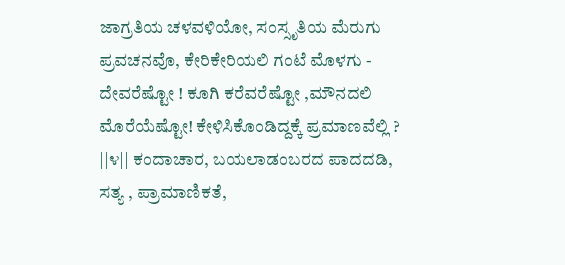ಜಾಗ್ರತಿಯ ಚಳವಳಿಯೋ, ಸಂಸ್ಸೃತಿಯ ಮೆರುಗು ಪ್ರವಚನವೊ, ಕೇರಿಕೇರಿಯಲಿ ಗಂಟೆ ಮೊಳಗು - ದೇವರೆಷ್ಟೋ ! ಕೂಗಿ ಕರೆವರೆಷ್ಟೋ ,ಮೌನದಲಿ ಮೊರೆಯೆಷ್ಟೋ! ಕೇಳಿಸಿಕೊಂಡಿದ್ದಕ್ಕೆ ಪ್ರಮಾಣವೆಲ್ಲಿ ? ||೪|| ಕಂದಾಚಾರ, ಬಯಲಾಡಂಬರದ ಪಾದದಡಿ, ಸತ್ಯ , ಪ್ರಾಮಾಣಿಕತೆ,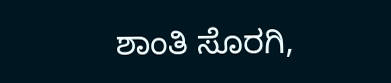ಶಾಂತಿ ಸೊರಗಿ,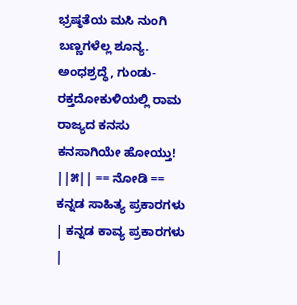ಭ್ರಷ್ಠತೆಯ ಮಸಿ ನುಂಗಿ ಬಣ್ಣಗಳೆಲ್ಲ ಶೂನ್ಯ. ಅಂಧಶ್ರದ್ಧೆ, ಗುಂಡು-ರಕ್ತದೋಕುಳಿಯಲ್ಲಿ ರಾಮ ರಾಜ್ಯದ ಕನಸು ಕನಸಾಗಿಯೇ ಹೋಯ್ತು! ||೫|| == ನೋಡಿ == ಕನ್ನಡ ಸಾಹಿತ್ಯ ಪ್ರಕಾರಗಳು | ಕನ್ನಡ ಕಾವ್ಯ ಪ್ರಕಾರಗಳು |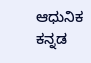ಆಧುನಿಕ ಕನ್ನಡ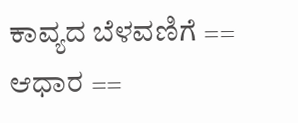ಕಾವ್ಯದ ಬೆಳವಣಿಗೆ == ಆಧಾರ ==